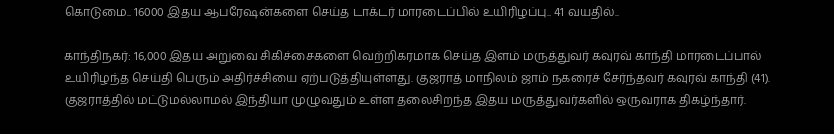கொடுமை.. 16000 இதய ஆபரேஷன்களை செய்த டாக்டர் மாரடைப்பில் உயிரிழப்பு.. 41 வயதில்..

காந்திநகர்: 16,000 இதய அறுவை சிகிச்சைகளை வெற்றிகரமாக செய்த இளம் மருத்துவர் கவுரவ் காந்தி மாரடைப்பால் உயிரிழந்த செய்தி பெரும் அதிர்ச்சியை ஏற்படுத்தியுள்ளது. குஜராத் மாநிலம் ஜாம் நகரைச் சேர்ந்தவர் கவுரவ் காந்தி (41). குஜராத்தில் மட்டுமல்லாமல் இந்தியா முழுவதும் உள்ள தலைசிறந்த இதய மருத்துவர்களில் ஒருவராக திகழ்ந்தார்.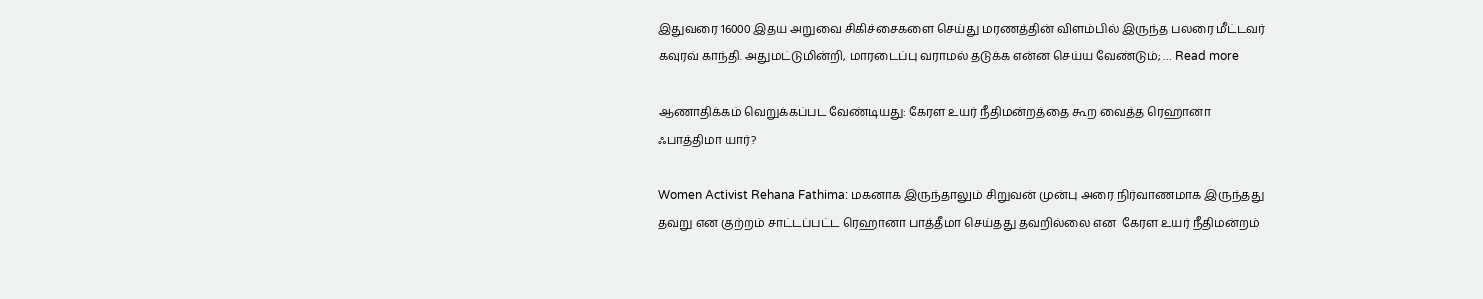இதுவரை 16000 இதய அறுவை சிகிச்சைகளை செய்து மரணத்தின் விளம்பில் இருந்த பலரை மீட்டவர் கவுரவ் காந்தி. அதுமட்டுமின்றி, மாரடைப்பு வராமல் தடுக்க என்ன செய்ய வேண்டும்; … Read more

ஆணாதிக்கம் வெறுக்கப்பட வேண்டியது: கேரள உயர் நீதிமன்றத்தை கூற வைத்த ரெஹானா ஃபாத்திமா யார்?

Women Activist Rehana Fathima: மகனாக இருந்தாலும் சிறுவன் முன்பு அரை நிர்வாணமாக இருந்தது தவறு என குற்றம் சாட்டப்பட்ட ரெஹானா பாத்தீமா செய்தது தவறில்லை என  கேரள உயர் நீதிமன்றம்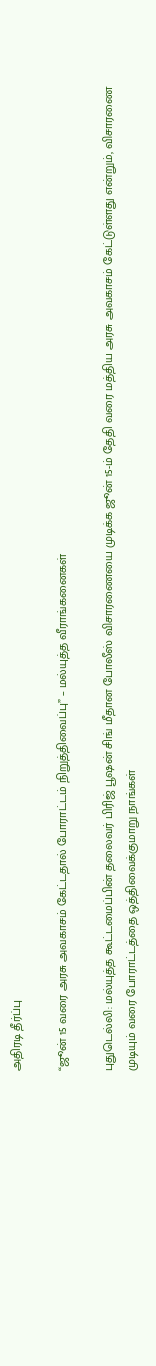அதிரடி தீர்ப்பு

“ஜூன் 15 வரை அரசு அவகாசம் கேட்டதால் போராட்டம் நிறுத்திவைப்பு” – மல்யுத்த வீராங்கனைகள்

புதுடெல்லி: மல்யுத்த கூட்டமைப்பின் தலைவர் பிரிஜ் பூஷன் சிங் மீதான போலீஸ் விசாரணையை முடிக்க ஜூன் 15-ம் தேதி வரை மத்திய அரசு அவகாசம் கேட்டுள்ளது என்றும், விசாரணை முடியும் வரை போராட்டத்தை ஒத்திவைக்குமாறு நாங்கள்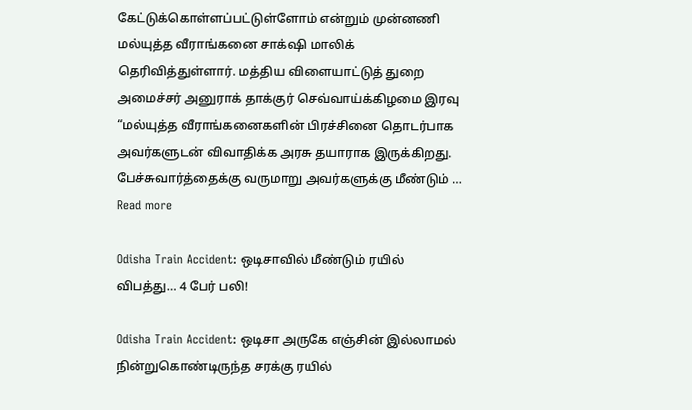கேட்டுக்கொள்ளப்பட்டுள்ளோம் என்றும் முன்னணி மல்யுத்த வீராங்கனை சாக்‌ஷி மாலிக் தெரிவித்துள்ளார். மத்திய விளையாட்டுத் துறை அமைச்சர் அனுராக் தாக்குர் செவ்வாய்க்கிழமை இரவு “மல்யுத்த வீராங்கனைகளின் பிரச்சினை தொடர்பாக அவர்களுடன் விவாதிக்க அரசு தயாராக இருக்கிறது. பேச்சுவார்த்தைக்கு வருமாறு அவர்களுக்கு மீண்டும் … Read more

Odisha Train Accident: ஒடிசாவில் மீண்டும் ரயில் விபத்து… 4 பேர் பலி!

Odisha Train Accident: ஒடிசா அருகே எஞ்சின் இல்லாமல் நின்றுகொண்டிருந்த சரக்கு ரயில்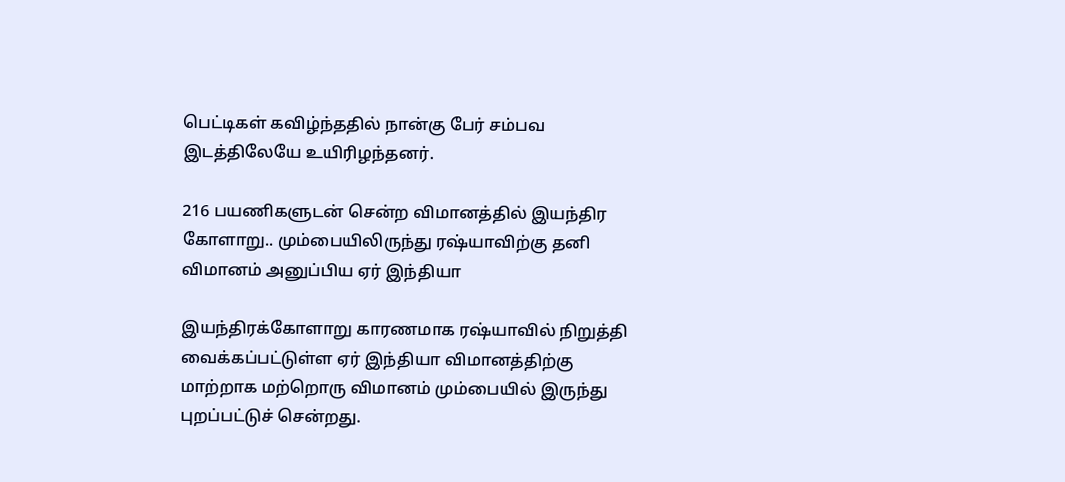பெட்டிகள் கவிழ்ந்ததில் நான்கு பேர் சம்பவ இடத்திலேயே உயிரிழந்தனர்.

216 பயணிகளுடன் சென்ற விமானத்தில் இயந்திர கோளாறு.. மும்பையிலிருந்து ரஷ்யாவிற்கு தனி விமானம் அனுப்பிய ஏர் இந்தியா

இயந்திரக்கோளாறு காரணமாக ரஷ்யாவில் நிறுத்தி வைக்கப்பட்டுள்ள ஏர் இந்தியா விமானத்திற்கு மாற்றாக மற்றொரு விமானம் மும்பையில் இருந்து புறப்பட்டுச் சென்றது.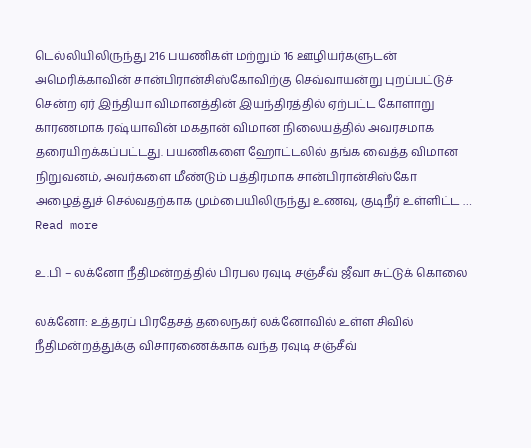டெல்லியிலிருந்து 216 பயணிகள் மற்றும் 16 ஊழியர்களுடன் அமெரிக்காவின் சான்பிரான்சிஸ்கோவிற்கு செவ்வாயன்று புறப்பட்டுச் சென்ற ஏர் இந்தியா விமானத்தின் இயந்திரத்தில் ஏற்பட்ட கோளாறு காரணமாக ரஷ்யாவின் மகதான் விமான நிலையத்தில் அவரசமாக தரையிறக்கப்பட்டது. பயணிகளை ஹோட்டலில் தங்க வைத்த விமான நிறுவனம், அவர்களை மீண்டும் பத்திரமாக சான்பிரான்சிஸ்கோ அழைத்துச் செல்வதற்காக மும்பையிலிருந்து உணவு, குடிநீர் உள்ளிட்ட … Read more

உ.பி – லக்னோ நீதிமன்றத்தில் பிரபல ரவுடி சஞ்சீவ் ஜீவா சுட்டுக் கொலை

லக்னோ: உத்தரப் பிரதேசத் தலைநகர் லக்னோவில் உள்ள சிவில் நீதிமன்றத்துக்கு விசாரணைக்காக வந்த ரவுடி சஞ்சீவ்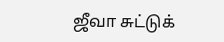ஜீவா சுட்டுக்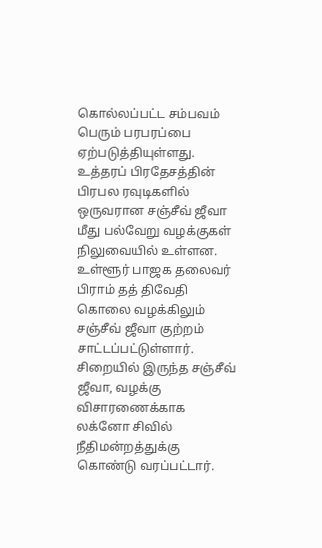கொல்லப்பட்ட சம்பவம் பெரும் பரபரப்பை ஏற்படுத்தியுள்ளது. உத்தரப் பிரதேசத்தின் பிரபல ரவுடிகளில் ஒருவரான சஞ்சீவ் ஜீவா மீது பல்வேறு வழக்குகள் நிலுவையில் உள்ளன. உள்ளூர் பாஜக தலைவர் பிராம் தத் திவேதி கொலை வழக்கிலும் சஞ்சீவ் ஜீவா குற்றம் சாட்டப்பட்டுள்ளார். சிறையில் இருந்த சஞ்சீவ் ஜீவா, வழக்கு விசாரணைக்காக லக்னோ சிவில் நீதிமன்றத்துக்கு கொண்டு வரப்பட்டார்.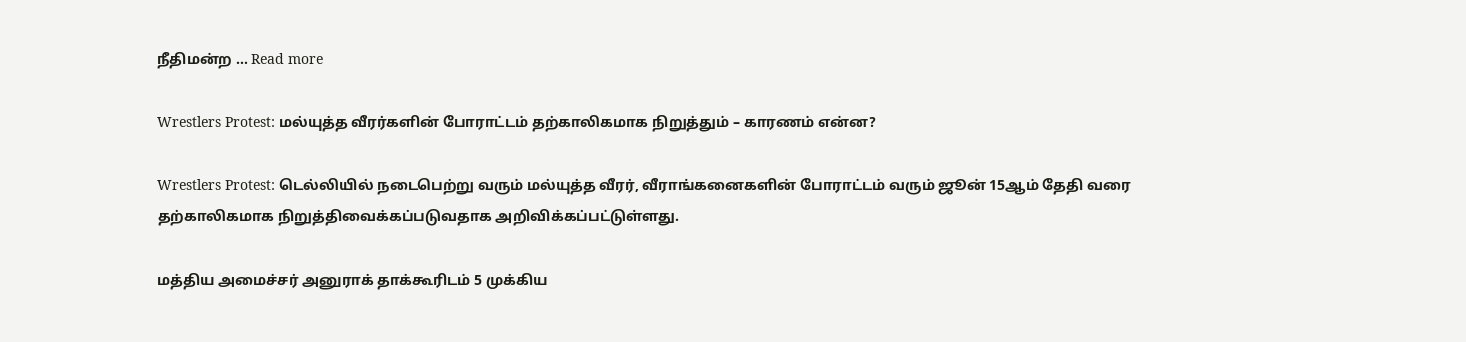நீதிமன்ற … Read more

Wrestlers Protest: மல்யுத்த வீரர்களின் போராட்டம் தற்காலிகமாக நிறுத்தும் – காரணம் என்ன?

Wrestlers Protest: டெல்லியில் நடைபெற்று வரும் மல்யுத்த வீரர், வீராங்கனைகளின் போராட்டம் வரும் ஜூன் 15ஆம் தேதி வரை தற்காலிகமாக நிறுத்திவைக்கப்படுவதாக அறிவிக்கப்பட்டுள்ளது.

மத்திய அமைச்சர் அனுராக் தாக்கூரிடம் 5 முக்கிய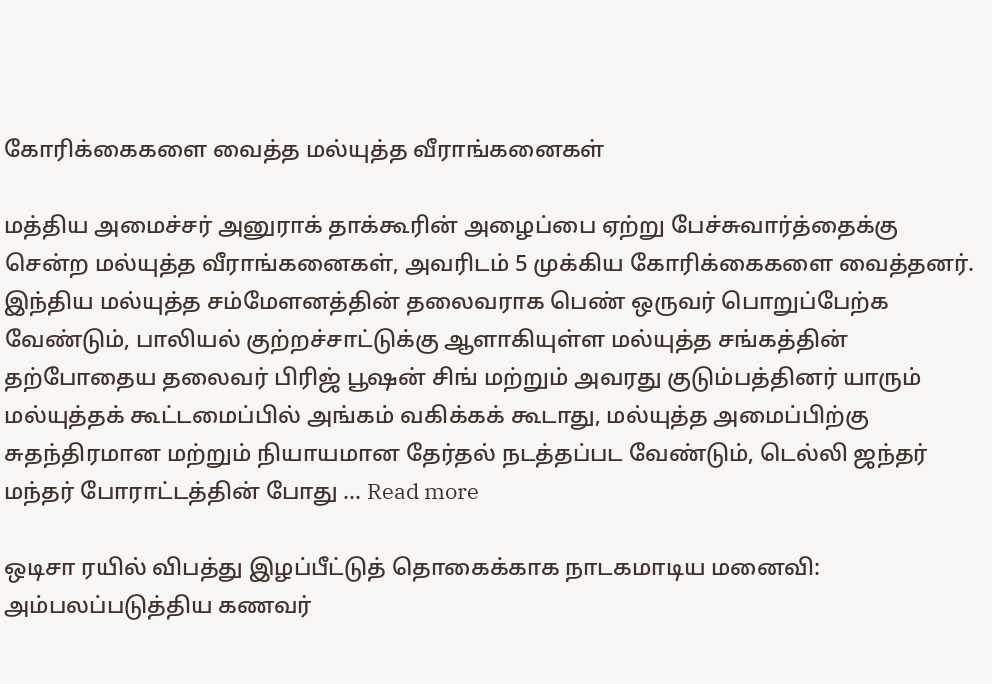கோரிக்கைகளை வைத்த மல்யுத்த வீராங்கனைகள்

மத்திய அமைச்சர் அனுராக் தாக்கூரின் அழைப்பை ஏற்று பேச்சுவார்த்தைக்கு சென்ற மல்யுத்த வீராங்கனைகள், அவரிடம் 5 முக்கிய கோரிக்கைகளை வைத்தனர். இந்திய மல்யுத்த சம்மேளனத்தின் தலைவராக பெண் ஒருவர் பொறுப்பேற்க வேண்டும், பாலியல் குற்றச்சாட்டுக்கு ஆளாகியுள்ள மல்யுத்த சங்கத்தின் தற்போதைய தலைவர் பிரிஜ் பூஷன் சிங் மற்றும் அவரது குடும்பத்தினர் யாரும் மல்யுத்தக் கூட்டமைப்பில் அங்கம் வகிக்கக் கூடாது, மல்யுத்த அமைப்பிற்கு சுதந்திரமான மற்றும் நியாயமான தேர்தல் நடத்தப்பட வேண்டும், டெல்லி ஜந்தர் மந்தர் போராட்டத்தின் போது … Read more

ஒடிசா ரயில் விபத்து இழப்பீட்டுத் தொகைக்காக நாடகமாடிய மனைவி: அம்பலப்படுத்திய கணவர்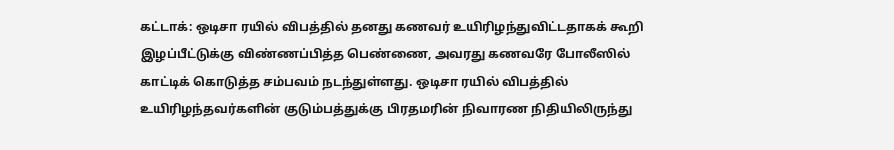கட்டாக்: ஒடிசா ரயில் விபத்தில் தனது கணவர் உயிரிழந்துவிட்டதாகக் கூறி இழப்பீட்டுக்கு விண்ணப்பித்த பெண்ணை, அவரது கணவரே போலீஸில் காட்டிக் கொடுத்த சம்பவம் நடந்துள்ளது. ஒடிசா ரயில் விபத்தில் உயிரிழந்தவர்களின் குடும்பத்துக்கு பிரதமரின் நிவாரண நிதியிலிருந்து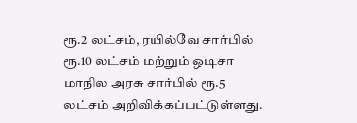ரூ.2 லட்சம், ரயில்வே சார்பில் ரூ.10 லட்சம் மற்றும் ஒடிசா மாநில அரசு சார்பில் ரூ.5 லட்சம் அறிவிக்கப்பட்டுள்ளது.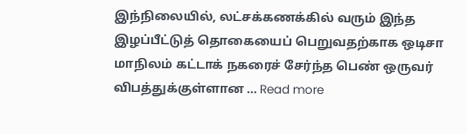இந்நிலையில், லட்சக்கணக்கில் வரும் இந்த இழப்பீட்டுத் தொகையைப் பெறுவதற்காக ஒடிசா மாநிலம் கட்டாக் நகரைச் சேர்ந்த பெண் ஒருவர் விபத்துக்குள்ளான … Read more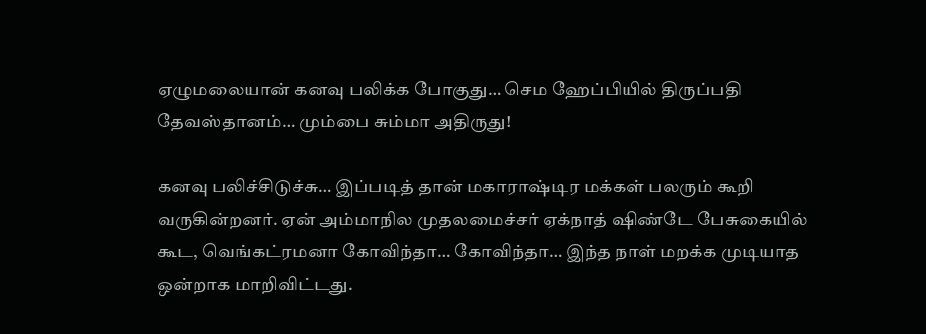ஏழுமலையான் கனவு பலிக்க போகுது… செம ஹேப்பியில் திருப்பதி தேவஸ்தானம்… மும்பை சும்மா அதிருது!

கனவு பலிச்சிடுச்சு… இப்படித் தான் மகாராஷ்டிர மக்கள் பலரும் கூறி வருகின்றனர். ஏன் அம்மாநில முதலமைச்சர் ஏக்நாத் ஷிண்டே பேசுகையில் கூட, வெங்கட்ரமனா கோவிந்தா… கோவிந்தா… இந்த நாள் மறக்க முடியாத ஒன்றாக மாறிவிட்டது.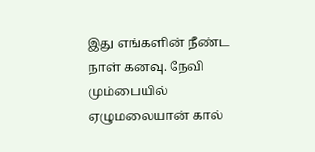இது எங்களின் நீண்ட நாள் கனவு. நேவி மும்பையில் ஏழுமலையான் கால்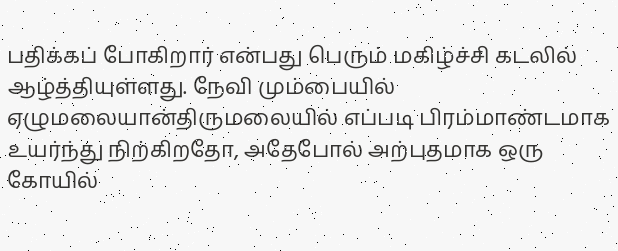பதிக்கப் போகிறார் என்பது பெரும் மகிழ்ச்சி கடலில் ஆழ்த்தியுள்ளது. நேவி மும்பையில் ஏழுமலையான்திருமலையில் எப்படி பிரம்மாண்டமாக உயர்ந்து நிற்கிறதோ, அதேபோல் அற்புதமாக ஒரு கோயில்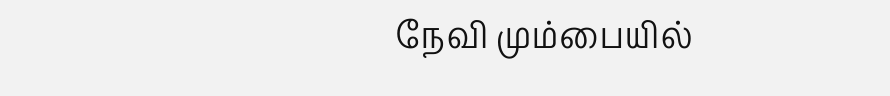நேவி மும்பையில்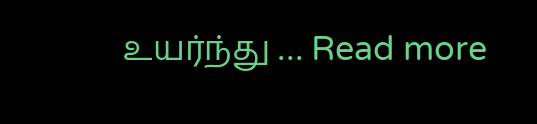உயர்ந்து … Read more